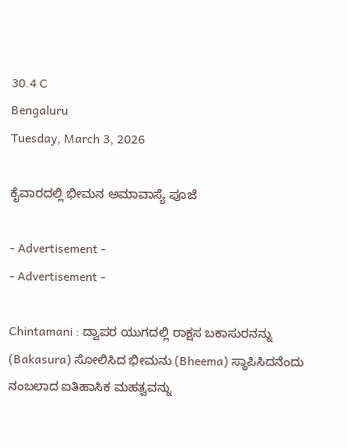30.4 C
Bengaluru
Tuesday, March 3, 2026

ಕೈವಾರದಲ್ಲಿ ಭೀಮನ ಅಮಾವಾಸ್ಯೆ ಪೂಜೆ

- Advertisement -
- Advertisement -

Chintamani : ದ್ವಾಪರ ಯುಗದಲ್ಲಿ ರಾಕ್ಷಸ ಬಕಾಸುರನನ್ನು (Bakasura) ಸೋಲಿಸಿದ ಭೀಮನು (Bheema) ಸ್ಥಾಪಿಸಿದನೆಂದು ನಂಬಲಾದ ಐತಿಹಾಸಿಕ ಮಹತ್ವವನ್ನು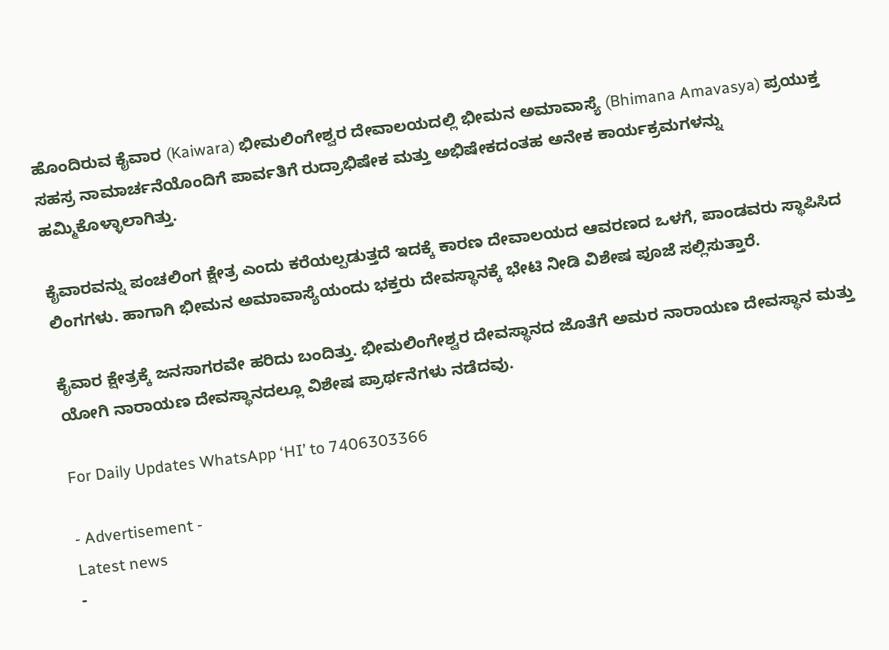ಹೊಂದಿರುವ ಕೈವಾರ (Kaiwara) ಭೀಮಲಿಂಗೇಶ್ವರ ದೇವಾಲಯದಲ್ಲಿ ಭೀಮನ ಅಮಾವಾಸ್ಯೆ (Bhimana Amavasya) ಪ್ರಯುಕ್ತ ಸಹಸ್ರ ನಾಮಾರ್ಚನೆಯೊಂದಿಗೆ ಪಾರ್ವತಿಗೆ ರುದ್ರಾಭಿಷೇಕ ಮತ್ತು ಅಭಿಷೇಕದಂತಹ ಅನೇಕ ಕಾರ್ಯಕ್ರಮಗಳನ್ನು ಹಮ್ಮಿಕೊಳ್ಳಾಲಾಗಿತ್ತು.

ಕೈವಾರವನ್ನು ಪಂಚಲಿಂಗ ಕ್ಷೇತ್ರ ಎಂದು ಕರೆಯಲ್ಪಡುತ್ತದೆ ಇದಕ್ಕೆ ಕಾರಣ ದೇವಾಲಯದ ಆವರಣದ ಒಳಗೆ, ಪಾಂಡವರು ಸ್ಥಾಪಿಸಿದ ಲಿಂಗಗಳು. ಹಾಗಾಗಿ ಭೀಮನ ಅಮಾವಾಸ್ಯೆಯಂದು ಭಕ್ತರು ದೇವಸ್ಥಾನಕ್ಕೆ ಭೇಟಿ ನೀಡಿ ವಿಶೇಷ ಪೂಜೆ ಸಲ್ಲಿಸುತ್ತಾರೆ.

ಕೈವಾರ ಕ್ಷೇತ್ರಕ್ಕೆ ಜನಸಾಗರವೇ ಹರಿದು ಬಂದಿತ್ತು. ಭೀಮಲಿಂಗೇಶ್ವರ ದೇವಸ್ಥಾನದ ಜೊತೆಗೆ ಅಮರ ನಾರಾಯಣ ದೇವಸ್ಥಾನ ಮತ್ತು ಯೋಗಿ ನಾರಾಯಣ ದೇವಸ್ಥಾನದಲ್ಲೂ ವಿಶೇಷ ಪ್ರಾರ್ಥನೆಗಳು ನಡೆದವು.

For Daily Updates WhatsApp ‘HI’ to 7406303366

- Advertisement -
Latest news
-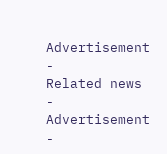Advertisement -
Related news
- Advertisement -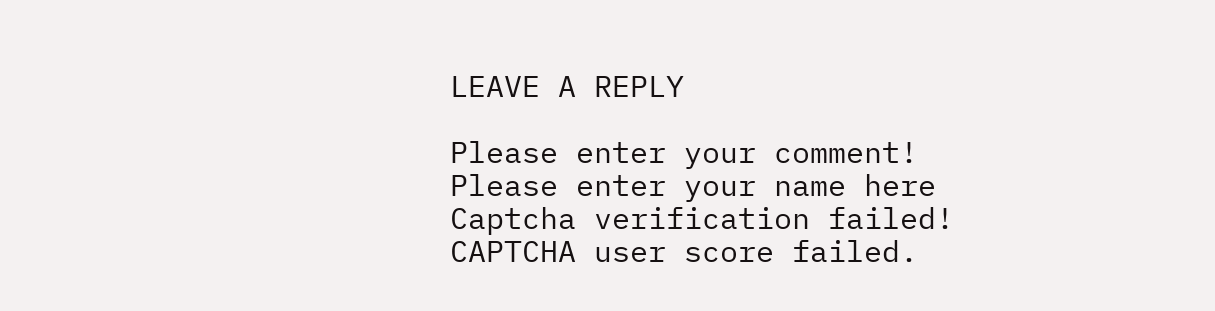LEAVE A REPLY

Please enter your comment!
Please enter your name here
Captcha verification failed!
CAPTCHA user score failed.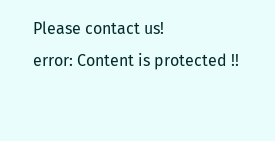Please contact us!
error: Content is protected !!